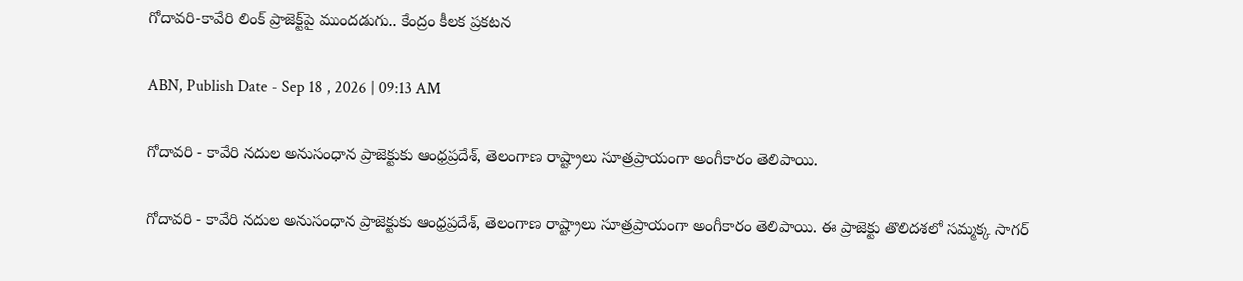గోదావరి-కావేరి లింక్ ప్రాజెక్ట్‌పై ముందడుగు.. కేంద్రం కీలక ప్రకటన

ABN, Publish Date - Sep 18 , 2026 | 09:13 AM

గోదావరి - కావేరి నదుల అనుసంధాన ప్రాజెక్టుకు ఆంధ్రప్రదేశ్, తెలంగాణ రాష్ట్రాలు సూత్రప్రాయంగా అంగీకారం తెలిపాయి.

గోదావరి - కావేరి నదుల అనుసంధాన ప్రాజెక్టుకు ఆంధ్రప్రదేశ్, తెలంగాణ రాష్ట్రాలు సూత్రప్రాయంగా అంగీకారం తెలిపాయి. ఈ ప్రాజెక్టు తొలిదశలో సమ్మక్క సాగర్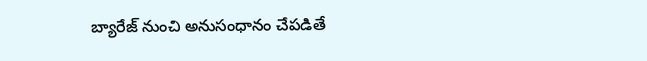బ్యారేజ్ నుంచి అనుసంధానం చేపడితే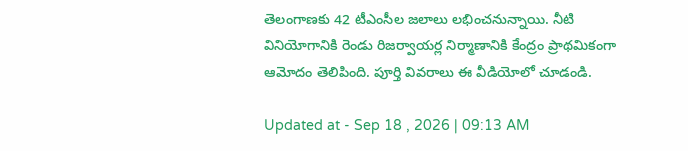తెలంగాణకు 42 టీఎంసీల జలాలు లభించనున్నాయి. నీటి వినియోగానికి రెండు రిజర్వాయర్ల నిర్మాణానికి కేంద్రం ప్రాథమికంగా ఆమోదం తెలిపింది. పూర్తి వివరాలు ఈ వీడియోలో చూడండి.

Updated at - Sep 18 , 2026 | 09:13 AM